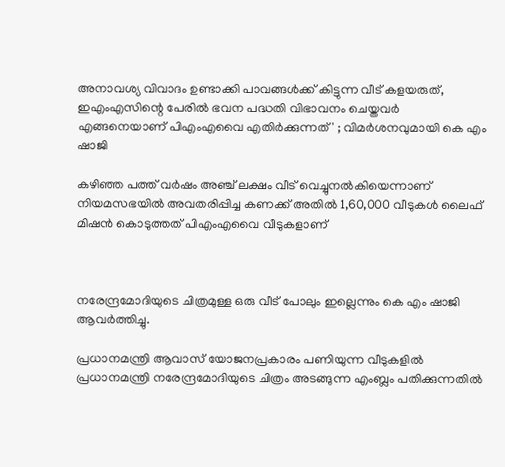അനാവശ്യ വിവാദം ഉണ്ടാക്കി പാവങ്ങള്‍ക്ക് കിട്ടുന്ന വീട് കളയരുത്,  ഇഎംഎസിന്റെ പേരില്‍ ഭവന പദ്ധതി വിഭാവനം ചെയ്തവര്‍ എങ്ങനെയാണ് പിഎംഎവൈ എതിര്‍ക്കുന്നത്' ; വിമര്‍ശനവുമായി കെ എം ഷാജി

കഴിഞ്ഞ പത്ത് വര്‍ഷം അഞ്ച് ലക്ഷം വീട് വെച്ചുനല്‍കിയെന്നാണ് നിയമസഭയില്‍ അവതരിപ്പിച്ച കണക്ക് അതില്‍ 1,60,000 വീടുകള്‍ ലൈഫ് മിഷന്‍ കൊടുത്തത് പിഎംഎവൈ വീടുകളാണ്



നരേന്ദ്രമോദിയുടെ ചിത്രമുള്ള ഒരു വീട് പോലും ഇല്ലെന്നും കെ എം ഷാജി ആവര്‍ത്തിച്ചു.

പ്രധാനമന്ത്രി ആവാസ് യോജനപ്രകാരം പണിയുന്ന വീടുകളില്‍ പ്രധാനമന്ത്രി നരേന്ദ്രമോദിയുടെ ചിത്രം അടങ്ങുന്ന എംബ്ലം പതിക്കുന്നതില്‍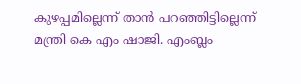കുഴപ്പമില്ലെന്ന് താന്‍ പറഞ്ഞിട്ടില്ലെന്ന് മന്ത്രി കെ എം ഷാജി. എംബ്ലം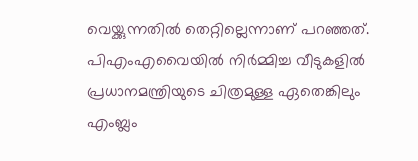വെയ്ക്കുന്നതില്‍ തെറ്റില്ലെന്നാണ് പറഞ്ഞത്. പിഎംഎവൈയില്‍ നിര്‍മ്മിച്ച വീടുകളില്‍ പ്രധാനമന്ത്രിയുടെ ചിത്രമുള്ള ഏതെങ്കിലും എംബ്ലം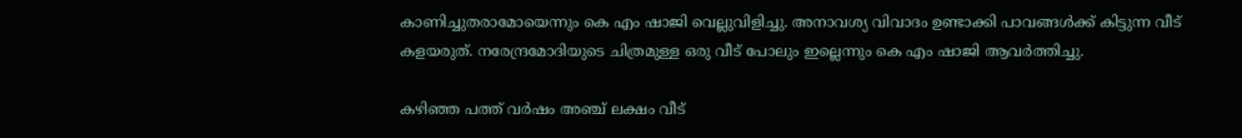കാണിച്ചുതരാമോയെന്നും കെ എം ഷാജി വെല്ലുവിളിച്ചു. അനാവശ്യ വിവാദം ഉണ്ടാക്കി പാവങ്ങള്‍ക്ക് കിട്ടുന്ന വീട് കളയരുത്. നരേന്ദ്രമോദിയുടെ ചിത്രമുള്ള ഒരു വീട് പോലും ഇല്ലെന്നും കെ എം ഷാജി ആവര്‍ത്തിച്ചു.

കഴിഞ്ഞ പത്ത് വര്‍ഷം അഞ്ച് ലക്ഷം വീട്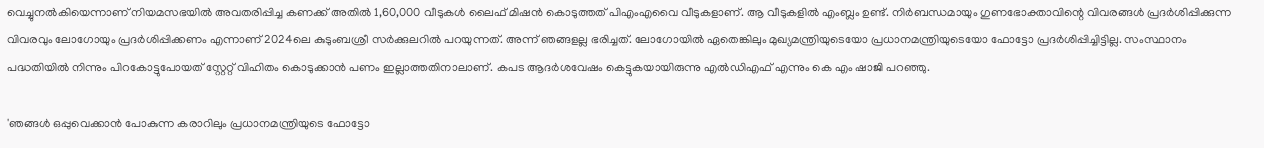വെച്ചുനല്‍കിയെന്നാണ് നിയമസഭയില്‍ അവതരിപ്പിച്ച കണക്ക് അതില്‍ 1,60,000 വീടുകള്‍ ലൈഫ് മിഷന്‍ കൊടുത്തത് പിഎംഎവൈ വീടുകളാണ്. ആ വീടുകളില്‍ എംബ്ലം ഉണ്ട്. നിര്‍ബന്ധമായും ഗുണഭോക്താവിന്റെ വിവരങ്ങള്‍ പ്രദര്‍ശിപ്പിക്കുന്ന വിവരവും ലോഗോയും പ്രദര്‍ശിപ്പിക്കണം എന്നാണ് 2024ലെ കുടുംബശ്രീ സര്‍ക്കുലറില്‍ പറയുന്നത്. അന്ന് ഞങ്ങളല്ല ഭരിച്ചത്. ലോഗോയില്‍ ഏതെങ്കിലും മുഖ്യമന്ത്രിയുടെയോ പ്രധാനമന്ത്രിയുടെയോ ഫോട്ടോ പ്രദര്‍ശിപ്പിച്ചിട്ടില്ല. സംസ്ഥാനം പദ്ധതിയില്‍ നിന്നും പിറകോട്ടുപോയത് സ്റ്റേറ്റ് വിഹിതം കൊടുക്കാന്‍ പണം ഇല്ലാത്തതിനാലാണ്. കപട ആദര്‍ശവേഷം കെട്ടുകയായിരുന്നു എല്‍ഡിഎഫ് എന്നും കെ എം ഷാജി പറഞ്ഞു.

'ഞങ്ങള്‍ ഒപ്പുവെക്കാന്‍ പോകുന്ന കരാറിലും പ്രധാനമന്ത്രിയുടെ ഫോട്ടോ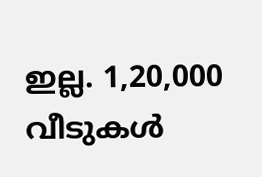ഇല്ല. 1,20,000 വീടുകള്‍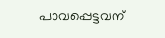പാവപ്പെട്ടവന്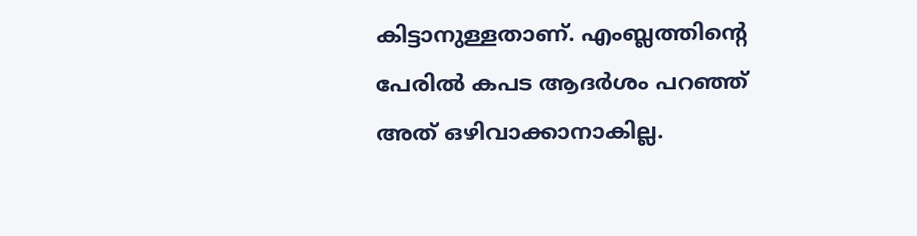കിട്ടാനുള്ളതാണ്. എംബ്ലത്തിന്റെ പേരില്‍ കപട ആദര്‍ശം പറഞ്ഞ് അത് ഒഴിവാക്കാനാകില്ല.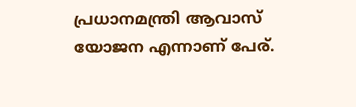പ്രധാനമന്ത്രി ആവാസ് യോജന എന്നാണ് പേര്.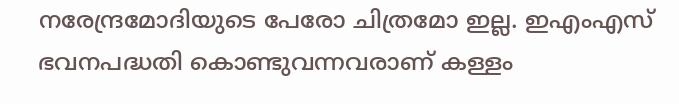നരേന്ദ്രമോദിയുടെ പേരോ ചിത്രമോ ഇല്ല. ഇഎംഎസ് ഭവനപദ്ധതി കൊണ്ടുവന്നവരാണ് കള്ളം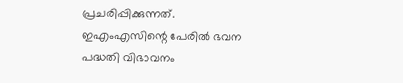പ്രചരിപ്പിക്കുന്നത്. ഇഎംഎസിന്റെ പേരില്‍ ഭവന പദ്ധതി വിഭാവനം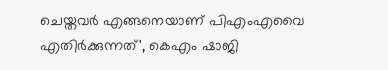ചെയ്തവര്‍ എങ്ങനെയാണ് പിഎംഎവൈ എതിര്‍ക്കുന്നത്', കെഎം ഷാജി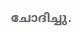ചോദിച്ചു.